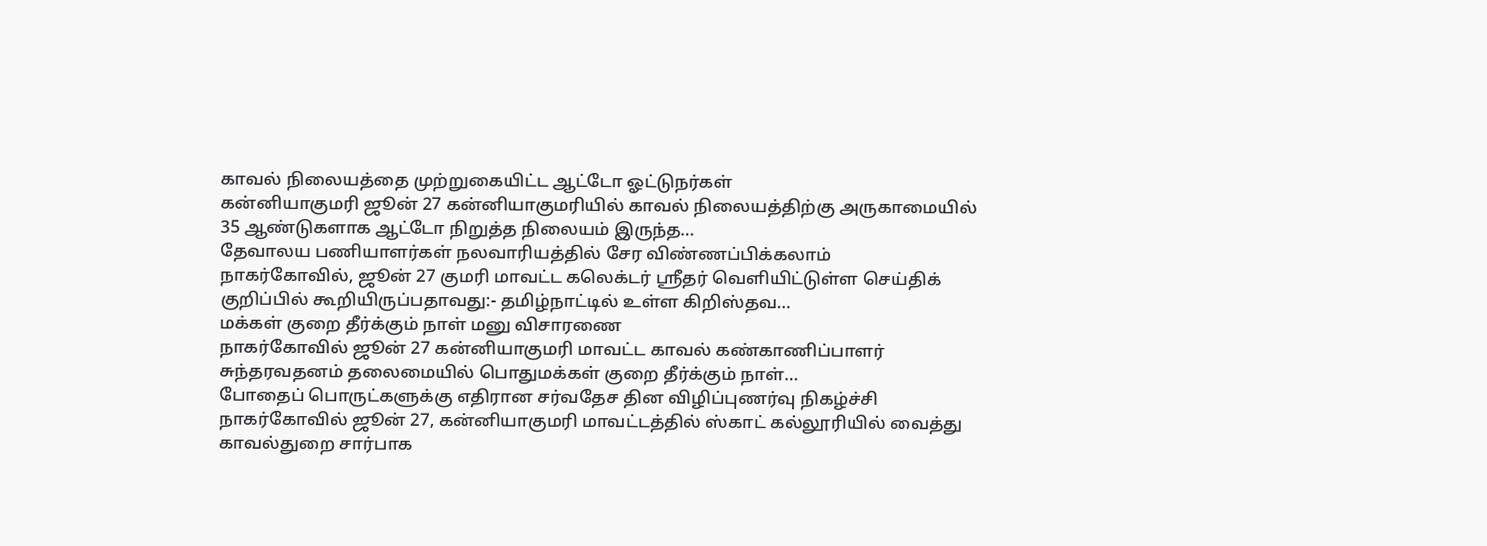காவல் நிலையத்தை முற்றுகையிட்ட ஆட்டோ ஓட்டுநர்கள்
கன்னியாகுமரி ஜூன் 27 கன்னியாகுமரியில் காவல் நிலையத்திற்கு அருகாமையில் 35 ஆண்டுகளாக ஆட்டோ நிறுத்த நிலையம் இருந்த…
தேவாலய பணியாளர்கள் நலவாரியத்தில் சேர விண்ணப்பிக்கலாம்
நாகர்கோவில், ஜூன் 27 குமரி மாவட்ட கலெக்டர் ஸ்ரீதர் வெளியிட்டுள்ள செய்திக் குறிப்பில் கூறியிருப்பதாவது:- தமிழ்நாட்டில் உள்ள கிறிஸ்தவ…
மக்கள் குறை தீர்க்கும் நாள் மனு விசாரணை
நாகர்கோவில் ஜூன் 27 கன்னியாகுமரி மாவட்ட காவல் கண்காணிப்பாளர் சுந்தரவதனம் தலைமையில் பொதுமக்கள் குறை தீர்க்கும் நாள்…
போதைப் பொருட்களுக்கு எதிரான சர்வதேச தின விழிப்புணர்வு நிகழ்ச்சி
நாகர்கோவில் ஜூன் 27, கன்னியாகுமரி மாவட்டத்தில் ஸ்காட் கல்லூரியில் வைத்து காவல்துறை சார்பாக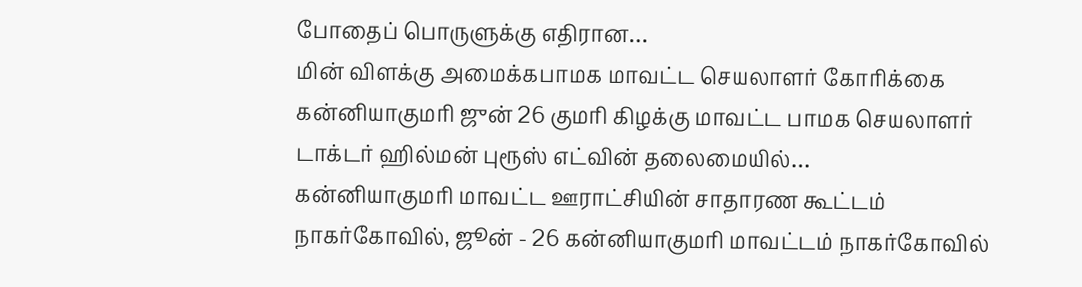போதைப் பொருளுக்கு எதிரான…
மின் விளக்கு அமைக்கபாமக மாவட்ட செயலாளர் கோரிக்கை
கன்னியாகுமரி ஜுன் 26 குமரி கிழக்கு மாவட்ட பாமக செயலாளர் டாக்டர் ஹில்மன் புரூஸ் எட்வின் தலைமையில்…
கன்னியாகுமரி மாவட்ட ஊராட்சியின் சாதாரண கூட்டம்
நாகர்கோவில், ஜூன் - 26 கன்னியாகுமரி மாவட்டம் நாகர்கோவில்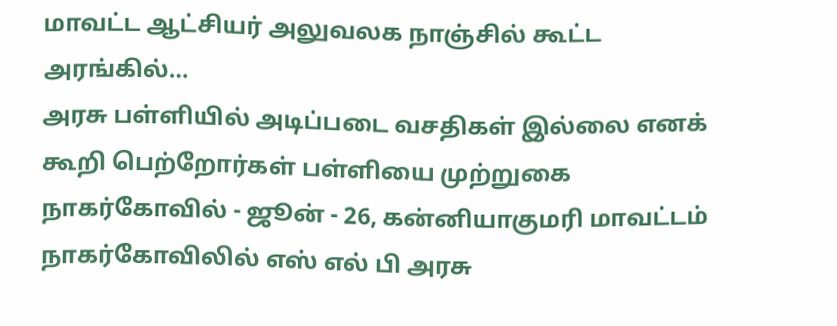மாவட்ட ஆட்சியர் அலுவலக நாஞ்சில் கூட்ட அரங்கில்…
அரசு பள்ளியில் அடிப்படை வசதிகள் இல்லை எனக் கூறி பெற்றோர்கள் பள்ளியை முற்றுகை
நாகர்கோவில் - ஜூன் - 26, கன்னியாகுமரி மாவட்டம் நாகர்கோவிலில் எஸ் எல் பி அரசு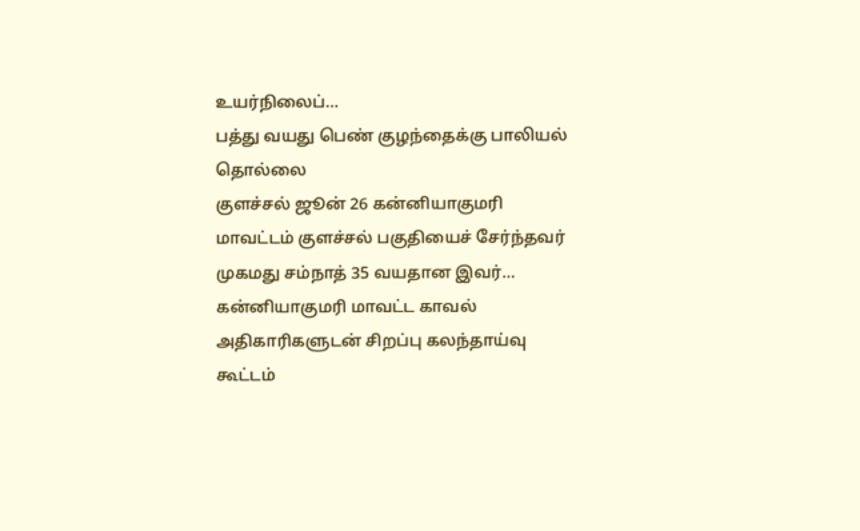உயர்நிலைப்…
பத்து வயது பெண் குழந்தைக்கு பாலியல் தொல்லை
குளச்சல் ஜூன் 26 கன்னியாகுமரி மாவட்டம் குளச்சல் பகுதியைச் சேர்ந்தவர் முகமது சம்நாத் 35 வயதான இவர்…
கன்னியாகுமரி மாவட்ட காவல் அதிகாரிகளுடன் சிறப்பு கலந்தாய்வு கூட்டம்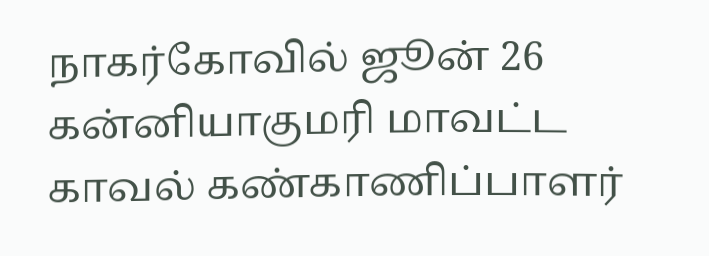நாகர்கோவில் ஜூன் 26 கன்னியாகுமரி மாவட்ட காவல் கண்காணிப்பாளர்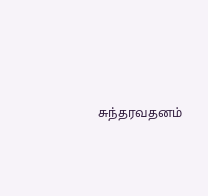சுந்தரவதனம்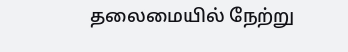தலைமையில் நேற்று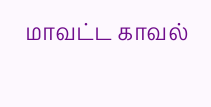மாவட்ட காவல்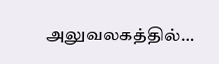அலுவலகத்தில்…